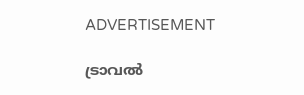ADVERTISEMENT

ട്രാവൽ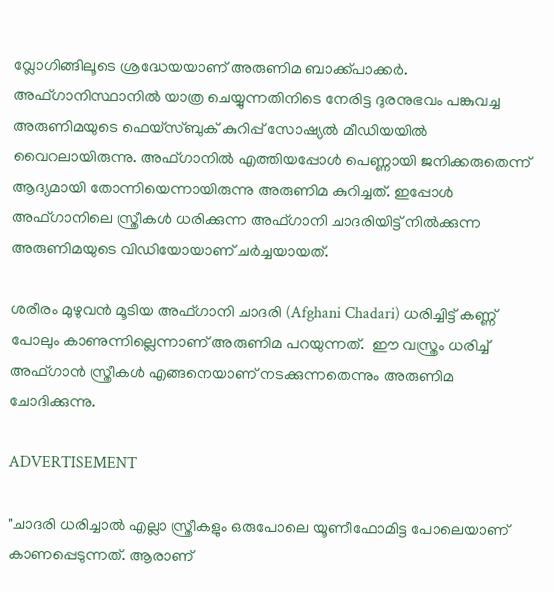വ്ലോഗിങ്ങിലൂടെ ശ്രദ്ധേയയാണ് അരുണിമ ബാക്ക്പാക്കർ. അഫ്ഗാനിസ്ഥാനിൽ യാത്ര ചെയ്യുന്നതിനിടെ നേരിട്ട ദുരനുഭവം പങ്കുവച്ച അരുണിമയുടെ ഫെയ്സ്ബുക് കുറിപ്പ് സോഷ്യല്‍ മീഡിയയില്‍ വൈറലായിരുന്നു. അഫ്ഗാനിൽ എത്തിയപ്പോൾ പെണ്ണായി ജനിക്കരുതെന്ന് ആദ്യമായി തോന്നിയെന്നായിരുന്നു അരുണിമ കുറിച്ചത്. ഇപ്പോള്‍ അഫ്ഗാനിലെ സ്ത്രീകൾ ധരിക്കുന്ന അഫ്ഗാനി ചാദരിയിട്ട് നില്‍ക്കുന്ന അരുണിമയുടെ വിഡിയോയാണ് ചര്‍ച്ചയായത്.

ശരീരം മുഴുവൻ മൂടിയ അഫ്ഗാനി ചാദരി (Afghani Chadari) ധരിച്ചിട്ട് കണ്ണ് പോലും കാണുന്നില്ലെന്നാണ് അരുണിമ പറയുന്നത്.  ഈ വസ്ത്രം ധരിച്ച് അഫ്ഗാൻ സ്ത്രീകൾ എങ്ങനെയാണ് നടക്കുന്നതെന്നും അരുണിമ ചോദിക്കുന്നു.

ADVERTISEMENT

"ചാദരി ധരിച്ചാൽ എല്ലാ സ്ത്രീകളും ഒരുപോലെ യൂണീഫോമിട്ട പോലെയാണ് കാണപ്പെടുന്നത്. ആരാണ്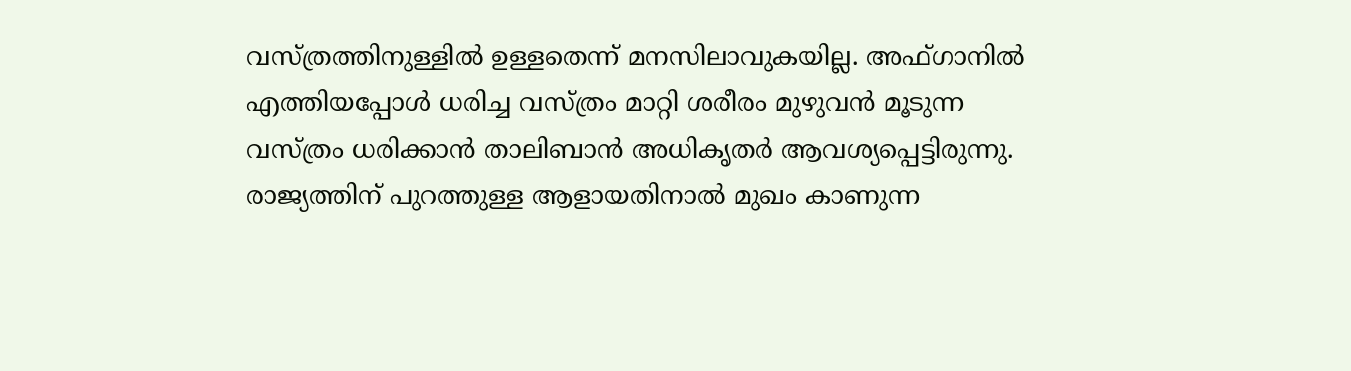വസ്ത്രത്തിനുള്ളിൽ ഉള്ളതെന്ന് മനസിലാവുകയില്ല. അഫ്ഗാനിൽ എത്തിയപ്പോൾ ധരിച്ച വസ്ത്രം മാറ്റി ശരീരം മുഴുവൻ മൂടുന്ന വസ്ത്രം ധരിക്കാൻ താലിബാൻ അധികൃതർ ആവശ്യപ്പെട്ടിരുന്നു. രാജ്യത്തിന് പുറത്തുള്ള ആളായതിനാൽ മുഖം കാണുന്ന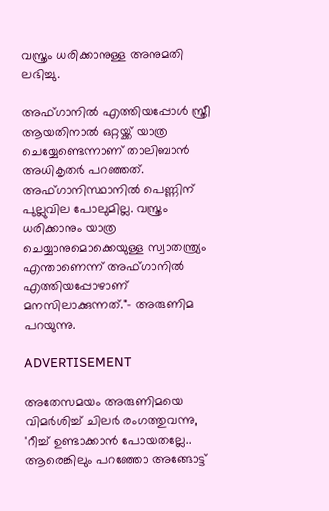വസ്ത്രം ധരിക്കാനുള്ള അനുമതി ലഭിച്ചു.

അഫ്ഗാനിൽ എത്തിയപ്പോൾ സ്ത്രീ ആയതിനാൽ ഒറ്റയ്ക്ക് യാത്ര ചെയ്യേണ്ടെന്നാണ് താലിബാൻ അധികൃതർ പറഞ്ഞത്. അഫ്ഗാനിസ്ഥാനിൽ പെണ്ണിന് പുല്ലുവില പോലുമില്ല. വസ്ത്രം ധരിക്കാനും യാത്ര ചെയ്യാനുമൊക്കെയുള്ള സ്വാതന്ത്ര്യം എന്താണെന്ന് അഫ്ഗാനിൽ എത്തിയപ്പോഴാണ് മനസിലാക്കുന്നത്."- അരുണിമ പറയുന്നു.

ADVERTISEMENT

അതേസമയം അരുണിമയെ വിമര്‍ശിച്ച് ചിലര്‍ രംഗത്തുവന്നു, 'റീച്ച് ഉണ്ടാക്കാൻ പോയതല്ലേ.. ആരെങ്കിലും പറഞ്ഞോ അങ്ങോട്ട്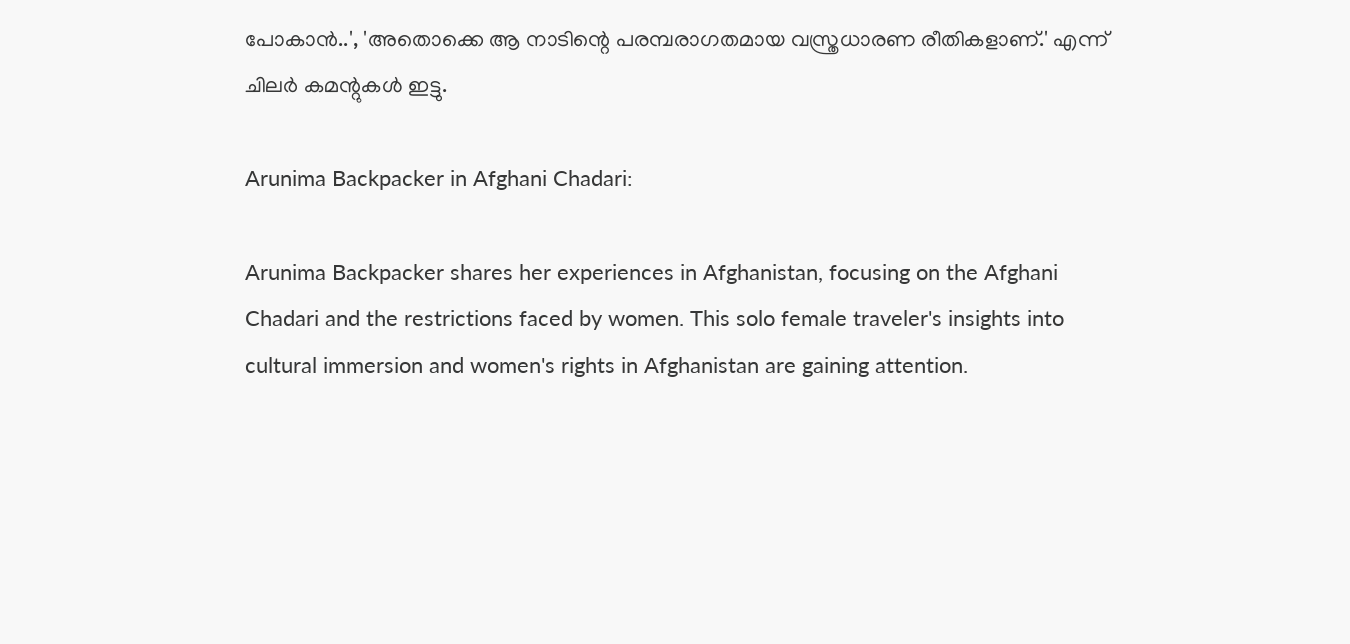പോകാൻ..', 'അതൊക്കെ ആ നാടിന്റെ പരമ്പരാഗതമായ വസ്ത്രധാരണ രീതികളാണ്.' എന്ന് ചിലര്‍ കമന്റുകള്‍ ഇട്ടു.

Arunima Backpacker in Afghani Chadari:

Arunima Backpacker shares her experiences in Afghanistan, focusing on the Afghani Chadari and the restrictions faced by women. This solo female traveler's insights into cultural immersion and women's rights in Afghanistan are gaining attention.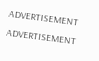ADVERTISEMENT
ADVERTISEMENT